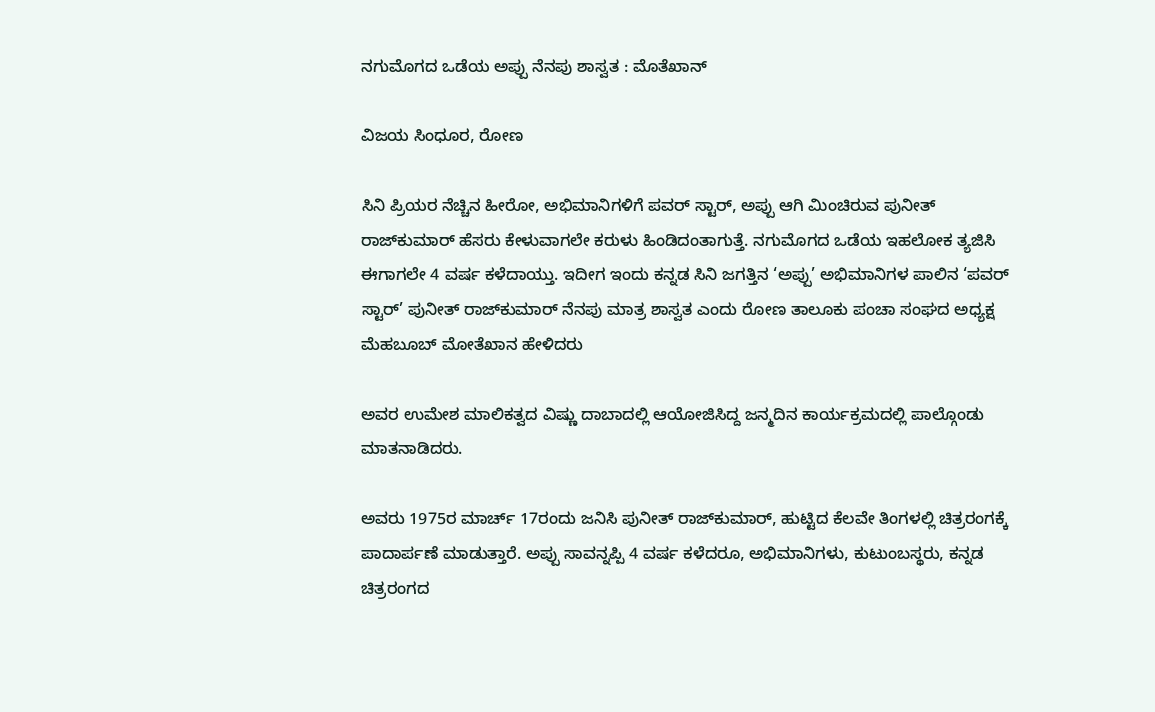ನಗುಮೊಗದ ಒಡೆಯ ಅಪ್ಪು ನೆನಪು ಶಾಸ್ವತ : ಮೊತೆಖಾನ್

ವಿಜಯ ಸಿಂಧೂರ, ರೋಣ

ಸಿನಿ ಪ್ರಿಯರ ನೆಚ್ಚಿನ ಹೀರೋ, ಅಭಿಮಾನಿಗಳಿಗೆ ಪವರ್‌ ಸ್ಟಾರ್‌, ಅಪ್ಪು ಆಗಿ ಮಿಂಚಿರುವ ಪುನೀತ್‌ ರಾಜ್‌ಕುಮಾರ್‌ ಹೆಸರು ಕೇಳುವಾಗಲೇ ಕರುಳು ಹಿಂಡಿದಂತಾಗುತ್ತೆ. ನಗುಮೊಗದ ಒಡೆಯ ಇಹಲೋಕ ತ್ಯಜಿಸಿ ಈಗಾಗಲೇ 4 ವರ್ಷ ಕಳೆದಾಯ್ತು. ಇದೀಗ ಇಂದು ಕನ್ನಡ ಸಿನಿ ಜಗತ್ತಿನ ‘ಅಪ್ಪು’ ಅಭಿಮಾನಿಗಳ ಪಾಲಿನ ‘ಪವರ್‌ ಸ್ಟಾರ್‌’ ಪುನೀತ್‌ ರಾಜ್‌ಕುಮಾರ್‌ ನೆನಪು ಮಾತ್ರ ಶಾಸ್ವತ ಎಂದು ರೋಣ ತಾಲೂಕು ಪಂಚಾ ಸಂಘದ ಅಧ್ಯಕ್ಷ ಮೆಹಬೂಬ್ ಮೋತೆಖಾನ ಹೇಳಿದರು

ಅವರ ಉಮೇಶ ಮಾಲಿಕತ್ವದ ವಿಷ್ಣು ದಾಬಾದಲ್ಲಿ ಆಯೋಜಿಸಿದ್ದ ಜನ್ಮದಿನ ಕಾರ್ಯಕ್ರಮದಲ್ಲಿ ಪಾಲ್ಗೊಂಡು ಮಾತನಾಡಿದರು.

ಅವರು 1975ರ ಮಾರ್ಚ್‌ 17ರಂದು ಜನಿಸಿ ಪುನೀತ್‌ ರಾಜ್‌ಕುಮಾರ್‌, ಹುಟ್ಟಿದ ಕೆಲವೇ ತಿಂಗಳಲ್ಲಿ ಚಿತ್ರರಂಗಕ್ಕೆ ಪಾದಾರ್ಪಣೆ ಮಾಡುತ್ತಾರೆ. ಅಪ್ಪು ಸಾವನ್ನಪ್ಪಿ 4 ವರ್ಷ ಕಳೆದರೂ, ಅಭಿಮಾನಿಗಳು, ಕುಟುಂಬಸ್ಥರು, ಕನ್ನಡ ಚಿತ್ರರಂಗದ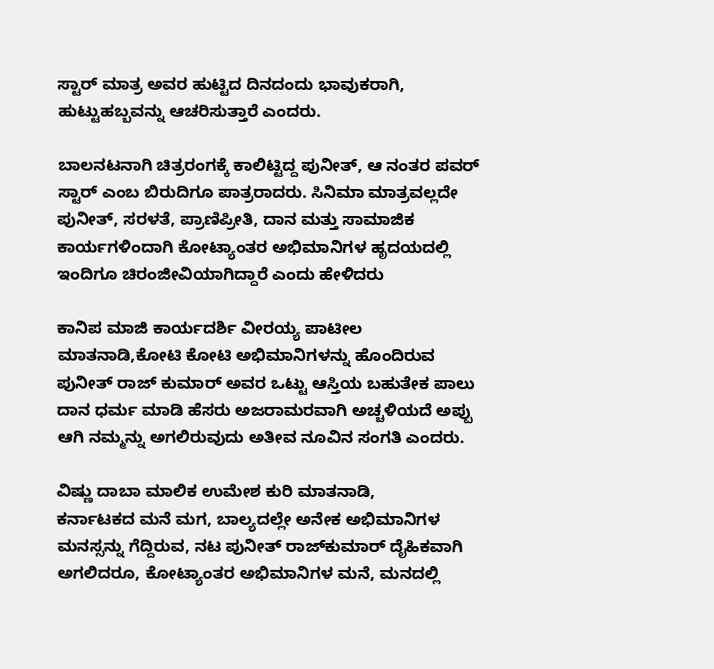ಸ್ಟಾರ್‌ ಮಾತ್ರ ಅವರ ಹುಟ್ಟಿದ ದಿನದಂದು ಭಾವುಕರಾಗಿ, ಹುಟ್ಟುಹಬ್ಬವನ್ನು ಆಚರಿಸುತ್ತಾರೆ ಎಂದರು.

ಬಾಲನಟನಾಗಿ ಚಿತ್ರರಂಗಕ್ಕೆ ಕಾಲಿಟ್ಟಿದ್ದ ಪುನೀತ್‌, ಆ ನಂತರ ಪವರ್‌ ಸ್ಟಾರ್‌ ಎಂಬ ಬಿರುದಿಗೂ ಪಾತ್ರರಾದರು. ಸಿನಿಮಾ ಮಾತ್ರವಲ್ಲದೇ ಪುನೀತ್‌, ಸರಳತೆ, ಪ್ರಾಣಿಪ್ರೀತಿ, ದಾನ ಮತ್ತು ಸಾಮಾಜಿಕ ಕಾರ್ಯಗಳಿಂದಾಗಿ ಕೋಟ್ಯಾಂತರ ಅಭಿಮಾನಿಗಳ ಹೃದಯದಲ್ಲಿ ಇಂದಿಗೂ ಚಿರಂಜೀವಿಯಾಗಿದ್ದಾರೆ ಎಂದು ಹೇಳಿದರು

ಕಾನಿಪ ಮಾಜಿ ಕಾರ್ಯದರ್ಶಿ ವೀರಯ್ಯ ಪಾಟೀಲ ಮಾತನಾಡಿ,ಕೋಟಿ ಕೋಟಿ ಅಭಿಮಾನಿಗಳನ್ನು ಹೊಂದಿರುವ ಪುನೀತ್‌ ರಾಜ್‌ ಕುಮಾರ್‌ ಅವರ ಒಟ್ಟು ಆಸ್ತಿಯ ಬಹುತೇಕ ಪಾಲು ದಾನ ಧರ್ಮ ಮಾಡಿ ಹೆಸರು ಅಜರಾಮರವಾಗಿ ಅಚ್ಚಳಿಯದೆ ಅಪ್ಪು ಆಗಿ ನಮ್ಮನ್ನು ಅಗಲಿರುವುದು ಅತೀವ ನೂವಿನ ಸಂಗತಿ ಎಂದರು.

ವಿಷ್ಣು ದಾಬಾ ಮಾಲಿಕ ಉಮೇಶ ಕುರಿ ಮಾತನಾಡಿ,
ಕರ್ನಾಟಕದ ಮನೆ ಮಗ, ಬಾಲ್ಯದಲ್ಲೇ ಅನೇಕ ಅಭಿಮಾನಿಗಳ ಮನಸ್ಸನ್ನು ಗೆದ್ದಿರುವ, ನಟ ಪುನೀತ್‌ ರಾಜ್‌ಕುಮಾರ್‌ ದೈಹಿಕವಾಗಿ ಅಗಲಿದರೂ, ಕೋಟ್ಯಾಂತರ ಅಭಿಮಾನಿಗಳ ಮನೆ, ಮನದಲ್ಲಿ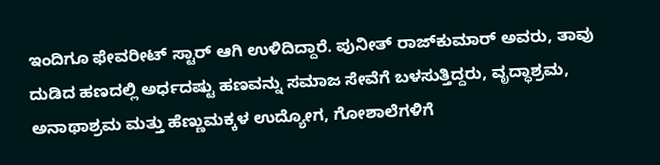ಇಂದಿಗೂ ಫೇವರೀಟ್‌ ಸ್ಟಾರ್‌ ಆಗಿ ಉಳಿದಿದ್ದಾರೆ. ಪುನೀತ್‌ ರಾಜ್‌ಕುಮಾರ್‌ ಅವರು, ತಾವು ದುಡಿದ ಹಣದಲ್ಲಿ ಅರ್ಧದಷ್ಟು ಹಣವನ್ನು ಸಮಾಜ ಸೇವೆಗೆ ಬಳಸುತ್ತಿದ್ದರು, ವೃದ್ಧಾಶ್ರಮ, ಅನಾಥಾಶ್ರಮ ಮತ್ತು ಹೆಣ್ಣುಮಕ್ಕಳ ಉದ್ಯೋಗ, ಗೋಶಾಲೆಗಳಿಗೆ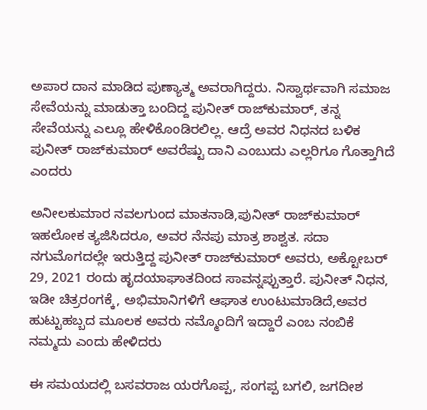ಅಪಾರ ದಾನ ಮಾಡಿದ ಪುಣ್ಯಾತ್ಮ ಅವರಾಗಿದ್ದರು. ನಿಸ್ವಾರ್ಥವಾಗಿ ಸಮಾಜ ಸೇವೆಯನ್ನು ಮಾಡುತ್ತಾ ಬಂದಿದ್ದ ಪುನೀತ್‌ ರಾಜ್‌ಕುಮಾರ್‌, ತನ್ನ ಸೇವೆಯನ್ನು ಎಲ್ಲೂ ಹೇಳಿಕೊಂಡಿರಲಿಲ್ಲ. ಆದ್ರೆ ಅವರ ನಿಧನದ ಬಳಿಕ ಪುನೀತ್‌ ರಾಜ್‌ಕುಮಾರ್‌ ಅವರೆಷ್ಟು ದಾನಿ ಎಂಬುದು ಎಲ್ಲರಿಗೂ ಗೊತ್ತಾಗಿದೆ ಎಂದರು

ಅನೀಲಕುಮಾರ ನವಲಗುಂದ ಮಾತನಾಡಿ,ಪುನೀತ್‌ ರಾಜ್‌ಕುಮಾರ್‌ ಇಹಲೋಕ ತ್ಯಜಿಸಿದರೂ, ಅವರ ನೆನಪು ಮಾತ್ರ ಶಾಶ್ವತ. ಸದಾ ನಗುಮೊಗದಲ್ಲೇ ಇರುತ್ತಿದ್ದ ಪುನೀತ್‌ ರಾಜ್‌ಕುಮಾರ್‌ ಅವರು, ಅಕ್ಟೋಬರ್‌ 29, 2021 ರಂದು ಹೃದಯಾಘಾತದಿಂದ ಸಾವನ್ನಪ್ಪುತ್ತಾರೆ. ಪುನೀತ್‌ ನಿಧನ, ಇಡೀ ಚಿತ್ರರಂಗಕ್ಕೆ, ಅಭಿಮಾನಿಗಳಿಗೆ ಆಘಾತ ಉಂಟುಮಾಡಿದೆ,ಅವರ ಹುಟ್ಟುಹಬ್ಬದ ಮೂಲಕ ಅವರು ನಮ್ಮೊಂದಿಗೆ ಇದ್ದಾರೆ ಎಂಬ ನಂಬಿಕೆ ನಮ್ಮದು ಎಂದು ಹೇಳಿದರು

ಈ ಸಮಯದಲ್ಲಿ ಬಸವರಾಜ ಯರಗೊಪ್ಪ, ಸಂಗಪ್ಪ ಬಗಲಿ, ಜಗದೀಶ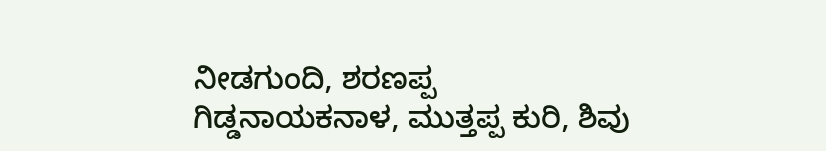ನೀಡಗುಂದಿ, ಶರಣಪ್ಪ ಗಿಡ್ಡನಾಯಕನಾಳ, ಮುತ್ತಪ್ಪ ಕುರಿ, ಶಿವು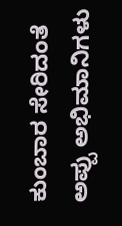ಕುಂಬಾರ ಸೇರಿದಂತೆ ಅಪ್ಪು ಅಭಿಮಾನಿಗಳು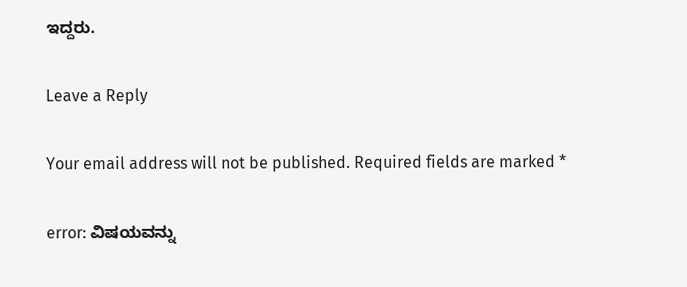ಇದ್ದರು.

Leave a Reply

Your email address will not be published. Required fields are marked *

error: ವಿಷಯವನ್ನು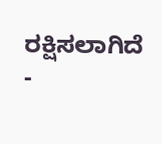ರಕ್ಷಿಸಲಾಗಿದೆ -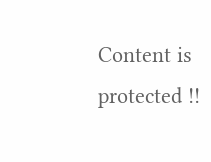Content is protected !!